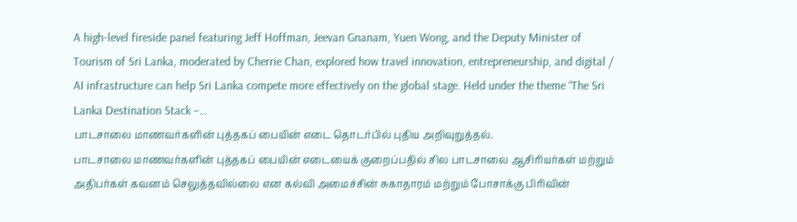A high-level fireside panel featuring Jeff Hoffman, Jeevan Gnanam, Yuen Wong, and the Deputy Minister of Tourism of Sri Lanka, moderated by Cherrie Chan, explored how travel innovation, entrepreneurship, and digital / AI infrastructure can help Sri Lanka compete more effectively on the global stage. Held under the theme “The Sri Lanka Destination Stack –…
பாடசாலை மாணவர்களின் புத்தகப் பையின் எடை தொடர்பில் புதிய அறிவுறுத்தல்.
பாடசாலை மாணவர்களின் புத்தகப் பையின் எடையைக் குறைப்பதில் சில பாடசாலை ஆசிரியர்கள் மற்றும் அதிபர்கள் கவனம் செலுத்தவில்லை என கல்வி அமைச்சின் சுகாதாரம் மற்றும் போசாக்கு பிரிவின்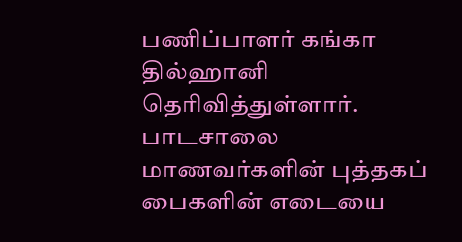பணிப்பாளர் கங்கா தில்ஹானி தெரிவித்துள்ளார்.
பாடசாலை மாணவர்களின் புத்தகப் பைகளின் எடையை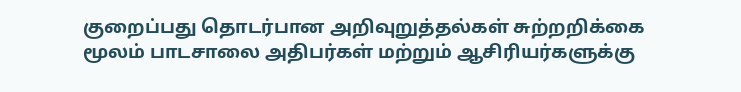குறைப்பது தொடர்பான அறிவுறுத்தல்கள் சுற்றறிக்கை மூலம் பாடசாலை அதிபர்கள் மற்றும் ஆசிரியர்களுக்கு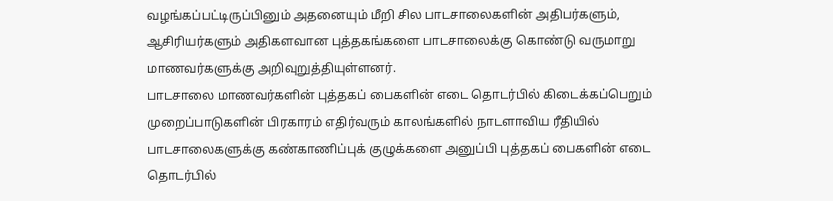வழங்கப்பட்டிருப்பினும் அதனையும் மீறி சில பாடசாலைகளின் அதிபர்களும், ஆசிரியர்களும் அதிகளவான புத்தகங்களை பாடசாலைக்கு கொண்டு வருமாறு மாணவர்களுக்கு அறிவுறுத்தியுள்ளனர்.
பாடசாலை மாணவர்களின் புத்தகப் பைகளின் எடை தொடர்பில் கிடைக்கப்பெறும் முறைப்பாடுகளின் பிரகாரம் எதிர்வரும் காலங்களில் நாடளாவிய ரீதியில் பாடசாலைகளுக்கு கண்காணிப்புக் குழுக்களை அனுப்பி புத்தகப் பைகளின் எடை தொடர்பில்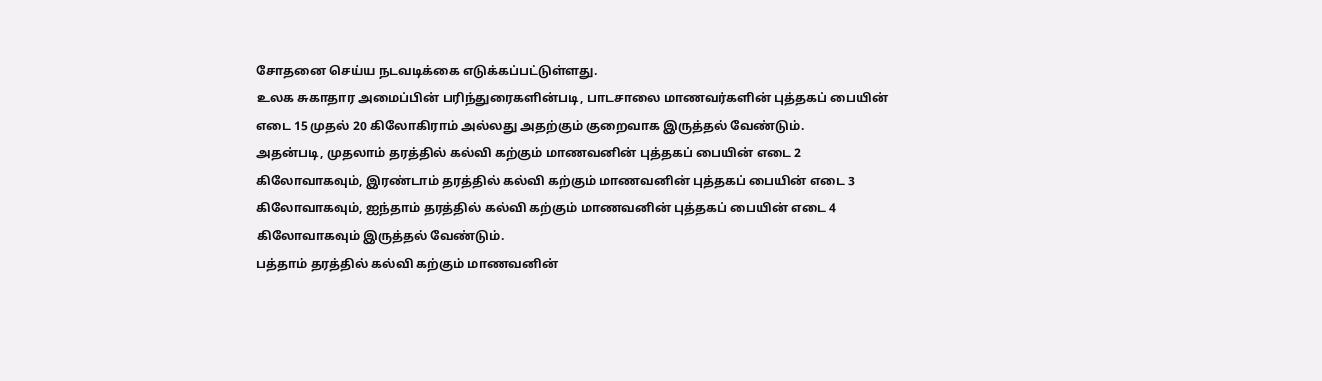சோதனை செய்ய நடவடிக்கை எடுக்கப்பட்டுள்ளது.
உலக சுகாதார அமைப்பின் பரிந்துரைகளின்படி, பாடசாலை மாணவர்களின் புத்தகப் பையின் எடை 15 முதல் 20 கிலோகிராம் அல்லது அதற்கும் குறைவாக இருத்தல் வேண்டும்.
அதன்படி, முதலாம் தரத்தில் கல்வி கற்கும் மாணவனின் புத்தகப் பையின் எடை 2 கிலோவாகவும், இரண்டாம் தரத்தில் கல்வி கற்கும் மாணவனின் புத்தகப் பையின் எடை 3 கிலோவாகவும், ஐந்தாம் தரத்தில் கல்வி கற்கும் மாணவனின் புத்தகப் பையின் எடை 4 கிலோவாகவும் இருத்தல் வேண்டும்.
பத்தாம் தரத்தில் கல்வி கற்கும் மாணவனின்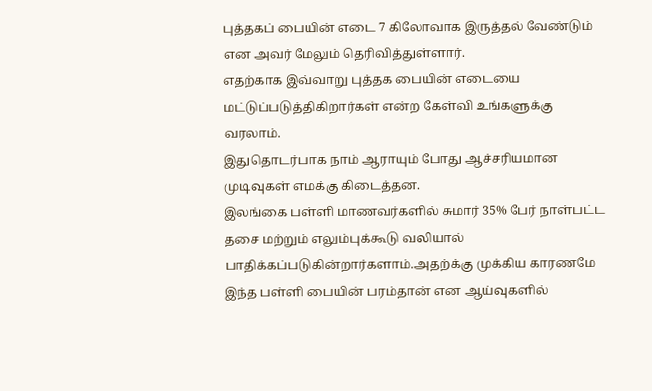புத்தகப் பையின் எடை 7 கிலோவாக இருத்தல் வேண்டும் என அவர் மேலும் தெரிவித்துள்ளார்.
எதற்காக இவ்வாறு புத்தக பையின் எடையை மட்டுப்படுத்திகிறார்கள் என்ற கேள்வி உங்களுக்கு வரலாம்.
இதுதொடர்பாக நாம் ஆராயும் போது ஆச்சரியமான முடிவுகள் எமக்கு கிடைத்தன.
இலங்கை பள்ளி மாணவர்களில் சுமார் 35% பேர் நாள்பட்ட தசை மற்றும் எலும்புக்கூடு வலியால் பாதிக்கப்படுகின்றார்களாம்.அதற்க்கு முக்கிய காரணமே இந்த பள்ளி பையின் பரம்தான் என ஆய்வுகளில்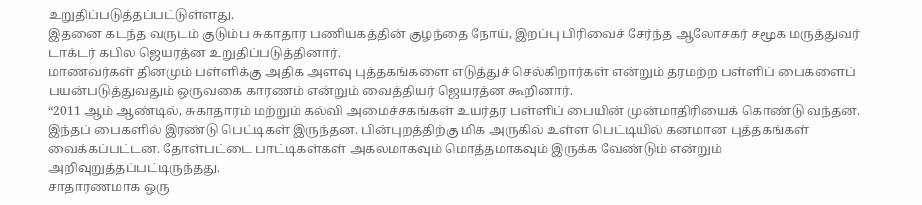உறுதிப்படுத்தப்பட்டுள்ளது.
இதனை கடந்த வருடம் குடும்ப சுகாதார பணியகத்தின் குழந்தை நோய், இறப்பு பிரிவைச் சேர்ந்த ஆலோசகர் சமூக மருத்துவர் டாக்டர் கபில ஜெயரத்ன உறுதிப்படுத்தினார்.
மாணவர்கள் தினமும் பள்ளிக்கு அதிக அளவு புத்தகங்களை எடுத்துச் செல்கிறார்கள் என்றும் தரமற்ற பள்ளிப் பைகளைப் பயன்படுத்துவதும் ஒருவகை காரணம் என்றும் வைத்தியர் ஜெயரத்ன கூறினார்.
“2011 ஆம் ஆண்டில், சுகாதாரம் மற்றும் கல்வி அமைச்சகங்கள் உயர்தர பள்ளிப் பையின் முன்மாதிரியைக் கொண்டு வந்தன. இந்தப் பைகளில் இரண்டு பெட்டிகள் இருந்தன. பின்புறத்திற்கு மிக அருகில் உள்ள பெட்டியில் கனமான புத்தகங்கள் வைக்கப்பட்டன. தோள்பட்டை பாட்டிகள்கள் அகலமாகவும் மொத்தமாகவும் இருக்க வேண்டும் என்றும் அறிவுறுத்தப்பட்டிருந்தது.
சாதாரணமாக ஒரு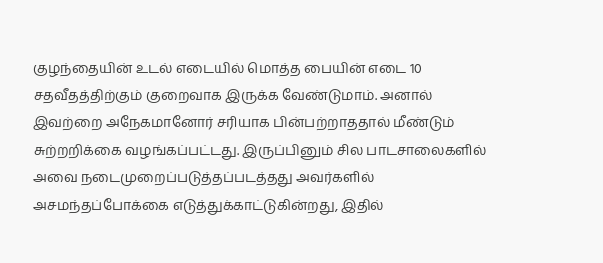குழந்தையின் உடல் எடையில் மொத்த பையின் எடை 10 சதவீதத்திற்கும் குறைவாக இருக்க வேண்டுமாம். அனால் இவற்றை அநேகமானோர் சரியாக பின்பற்றாததால் மீண்டும் சுற்றறிக்கை வழங்கப்பட்டது. இருப்பினும் சில பாடசாலைகளில் அவை நடைமுறைப்படுத்தப்படத்தது அவர்களில் அசமந்தப்போக்கை எடுத்துக்காட்டுகின்றது, இதில்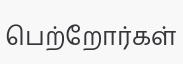பெற்றோர்கள்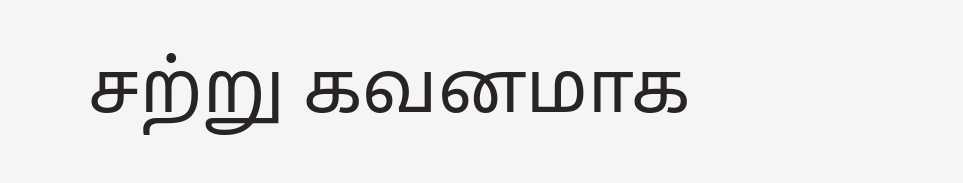சற்று கவனமாக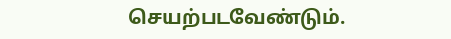செயற்படவேண்டும்.